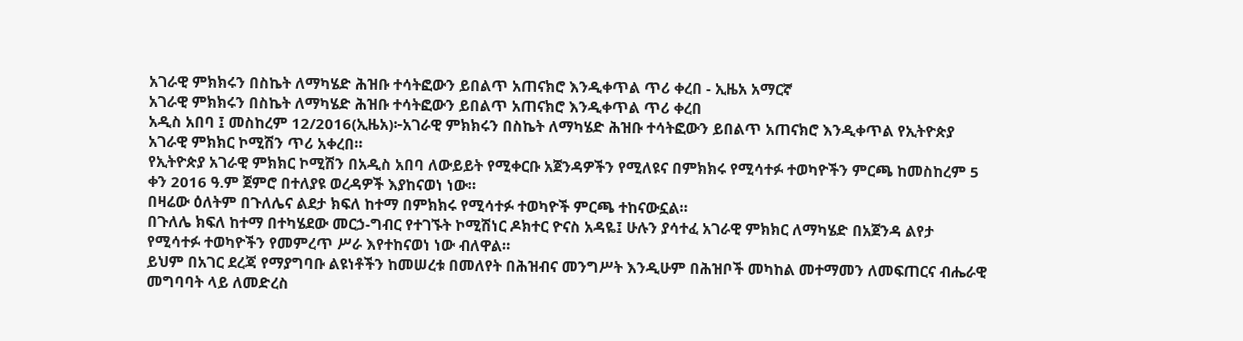አገራዊ ምክክሩን በስኬት ለማካሄድ ሕዝቡ ተሳትፎውን ይበልጥ አጠናክሮ እንዲቀጥል ጥሪ ቀረበ - ኢዜአ አማርኛ
አገራዊ ምክክሩን በስኬት ለማካሄድ ሕዝቡ ተሳትፎውን ይበልጥ አጠናክሮ እንዲቀጥል ጥሪ ቀረበ
አዲስ አበባ ፤ መስከረም 12/2016(ኢዜአ)፦አገራዊ ምክክሩን በስኬት ለማካሄድ ሕዝቡ ተሳትፎውን ይበልጥ አጠናክሮ እንዲቀጥል የኢትዮጵያ አገራዊ ምክክር ኮሚሽን ጥሪ አቀረበ።
የኢትዮጵያ አገራዊ ምክክር ኮሚሽን በአዲስ አበባ ለውይይት የሚቀርቡ አጀንዳዎችን የሚለዩና በምክክሩ የሚሳተፉ ተወካዮችን ምርጫ ከመስከረም 5 ቀን 2016 ዓ.ም ጀምሮ በተለያዩ ወረዳዎች እያከናወነ ነው።
በዛሬው ዕለትም በጉለሌና ልደታ ክፍለ ከተማ በምክክሩ የሚሳተፉ ተወካዮች ምርጫ ተከናውኗል።
በጉለሌ ክፍለ ከተማ በተካሄደው መርኃ-ግብር የተገኙት ኮሚሽነር ዶክተር ዮናስ አዳዬ፤ ሁሉን ያሳተፈ አገራዊ ምክክር ለማካሄድ በአጀንዳ ልየታ የሚሳተፉ ተወካዮችን የመምረጥ ሥራ እየተከናወነ ነው ብለዋል።
ይህም በአገር ደረጃ የማያግባቡ ልዩነቶችን ከመሠረቱ በመለየት በሕዝብና መንግሥት እንዲሁም በሕዝቦች መካከል መተማመን ለመፍጠርና ብሔራዊ መግባባት ላይ ለመድረስ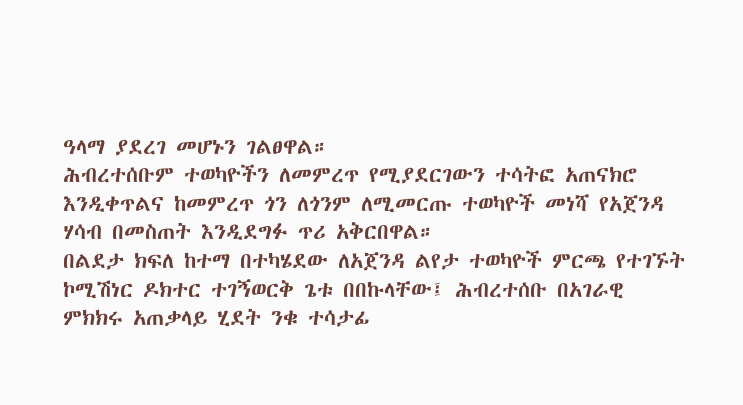ዓላማ ያደረገ መሆኑን ገልፀዋል።
ሕብረተሰቡም ተወካዮችን ለመምረጥ የሚያደርገውን ተሳትፎ አጠናክሮ እንዲቀጥልና ከመምረጥ ጎን ለጎንም ለሚመርጡ ተወካዮች መነሻ የአጀንዳ ሃሳብ በመስጠት እንዲደግፉ ጥሪ አቅርበዋል።
በልደታ ክፍለ ከተማ በተካሄደው ለአጀንዳ ልየታ ተወካዮች ምርጫ የተገኙት ኮሚሽነር ዶክተር ተገኝወርቅ ጌቱ በበኩላቸው፤ ሕብረተሰቡ በአገራዊ ምክክሩ አጠቃላይ ሂደት ንቁ ተሳታፊ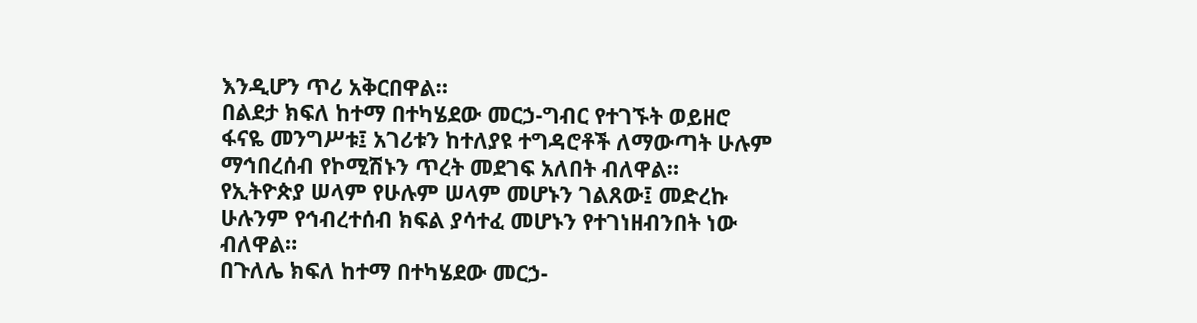እንዲሆን ጥሪ አቅርበዋል።
በልደታ ክፍለ ከተማ በተካሄደው መርኃ-ግብር የተገኙት ወይዘሮ ፋናዬ መንግሥቱ፤ አገሪቱን ከተለያዩ ተግዳሮቶች ለማውጣት ሁሉም ማኅበረሰብ የኮሚሽኑን ጥረት መደገፍ አለበት ብለዋል።
የኢትዮጵያ ሠላም የሁሉም ሠላም መሆኑን ገልጸው፤ መድረኩ ሁሉንም የኅብረተሰብ ክፍል ያሳተፈ መሆኑን የተገነዘብንበት ነው ብለዋል።
በጉለሌ ክፍለ ከተማ በተካሄደው መርኃ-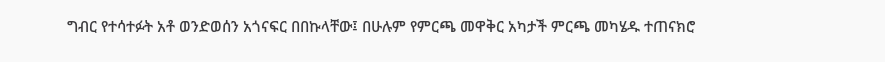ግብር የተሳተፉት አቶ ወንድወሰን አጎናፍር በበኩላቸው፤ በሁሉም የምርጫ መዋቅር አካታች ምርጫ መካሄዱ ተጠናክሮ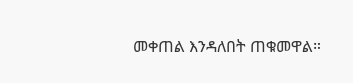መቀጠል እንዳለበት ጠቁመዋል።